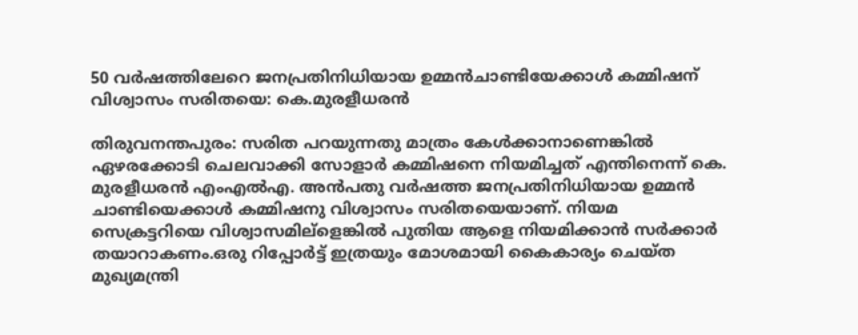50 വര്‍ഷത്തിലേറെ ജനപ്രതിനിധിയായ ഉമ്മന്‍ചാണ്ടിയേക്കാള്‍ കമ്മിഷന് വിശ്വാസം സരിതയെ: കെ.മുരളീധരന്‍

തിരുവനന്തപുരം: സരിത പറയുന്നതു മാത്രം കേള്‍ക്കാനാണെങ്കില്‍ ഏഴരക്കോടി ചെലവാക്കി സോളാര്‍ കമ്മിഷനെ നിയമിച്ചത് എന്തിനെന്ന് കെ. മുരളീധരന്‍ എംഎല്‍എ. അന്‍പതു വര്‍ഷത്ത ജനപ്രതിനിധിയായ ഉമ്മന്‍ ചാണ്ടിയെക്കാള്‍ കമ്മിഷനു വിശ്വാസം സരിതയെയാണ്. നിയമ സെക്രട്ടറിയെ വിശ്വാസമില്‌ളെങ്കില്‍ പുതിയ ആളെ നിയമിക്കാന്‍ സര്‍ക്കാര്‍ തയാറാകണം.ഒരു റിപ്പോര്‍ട്ട് ഇത്രയും മോശമായി കൈകാര്യം ചെയ്ത മുഖ്യമന്ത്രി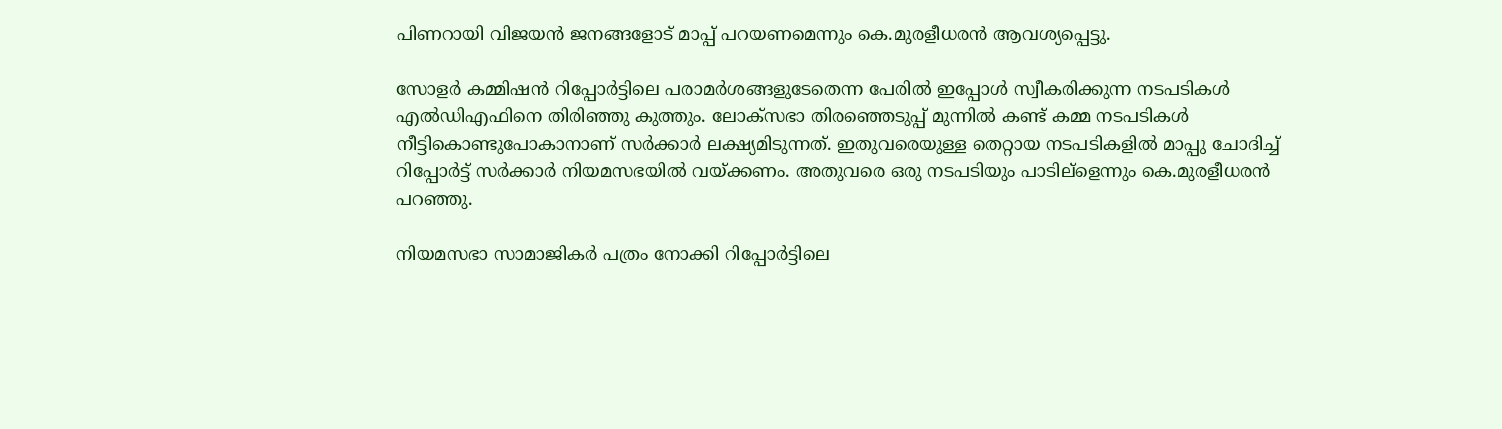പിണറായി വിജയന്‍ ജനങ്ങളോട് മാപ്പ് പറയണമെന്നും കെ.മുരളീധരന്‍ ആവശ്യപ്പെട്ടു.

സോളര്‍ കമ്മിഷന്‍ റിപ്പോര്‍ട്ടിലെ പരാമര്‍ശങ്ങളുടേതെന്ന പേരില്‍ ഇപ്പോള്‍ സ്വീകരിക്കുന്ന നടപടികള്‍ എല്‍ഡിഎഫിനെ തിരിഞ്ഞു കുത്തും. ലോക്‌സഭാ തിരഞ്ഞെടുപ്പ് മുന്നില്‍ കണ്ട് കമ്മ നടപടികള്‍ നീട്ടികൊണ്ടുപോകാനാണ് സര്‍ക്കാര്‍ ലക്ഷ്യമിടുന്നത്. ഇതുവരെയുള്ള തെറ്റായ നടപടികളില്‍ മാപ്പു ചോദിച്ച് റിപ്പോര്‍ട്ട് സര്‍ക്കാര്‍ നിയമസഭയില്‍ വയ്ക്കണം. അതുവരെ ഒരു നടപടിയും പാടില്‌ളെന്നും കെ.മുരളീധരന്‍ പറഞ്ഞു.

നിയമസഭാ സാമാജികര്‍ പത്രം നോക്കി റിപ്പോര്‍ട്ടിലെ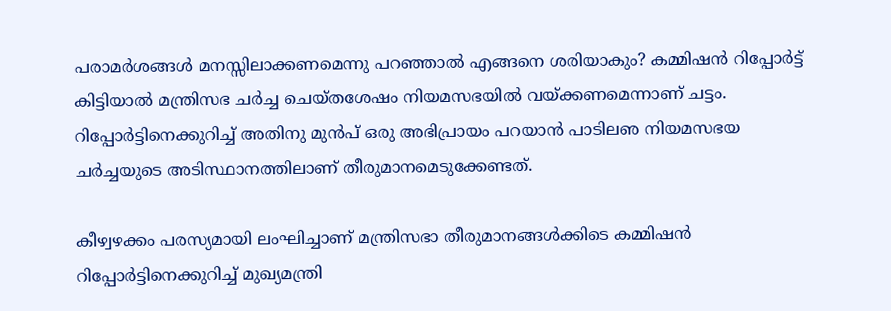പരാമര്‍ശങ്ങള്‍ മനസ്സിലാക്കണമെന്നു പറഞ്ഞാല്‍ എങ്ങനെ ശരിയാകും? കമ്മിഷന്‍ റിപ്പോര്‍ട്ട് കിട്ടിയാല്‍ മന്ത്രിസഭ ചര്‍ച്ച ചെയ്തശേഷം നിയമസഭയില്‍ വയ്ക്കണമെന്നാണ് ചട്ടം. റിപ്പോര്‍ട്ടിനെക്കുറിച്ച് അതിനു മുന്‍പ് ഒരു അഭിപ്രായം പറയാന്‍ പാടിലഌ നിയമസഭയ ചര്‍ച്ചയുടെ അടിസ്ഥാനത്തിലാണ് തീരുമാനമെടുക്കേണ്ടത്.

കീഴ്വഴക്കം പരസ്യമായി ലംഘിച്ചാണ് മന്ത്രിസഭാ തീരുമാനങ്ങള്‍ക്കിടെ കമ്മിഷന്‍ റിപ്പോര്‍ട്ടിനെക്കുറിച്ച് മുഖ്യമന്ത്രി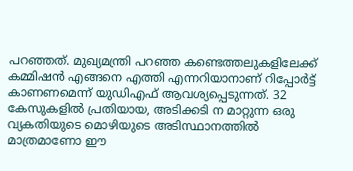പറഞ്ഞത്. മുഖ്യമന്ത്രി പറഞ്ഞ കണ്ടെത്തലുകളിലേക്ക് കമ്മിഷന്‍ എങ്ങനെ എത്തി എന്നറിയാനാണ് റിപ്പോര്‍ട്ട് കാണണമെന്ന് യുഡിഎഫ് ആവശ്യപ്പെടുന്നത്. 32 കേസുകളില്‍ പ്രതിയായ, അടിക്കടി ന മാറ്റുന്ന ഒരു വ്യകതിയുടെ മൊഴിയുടെ അടിസ്ഥാനത്തില്‍ മാത്രമാണോ ഈ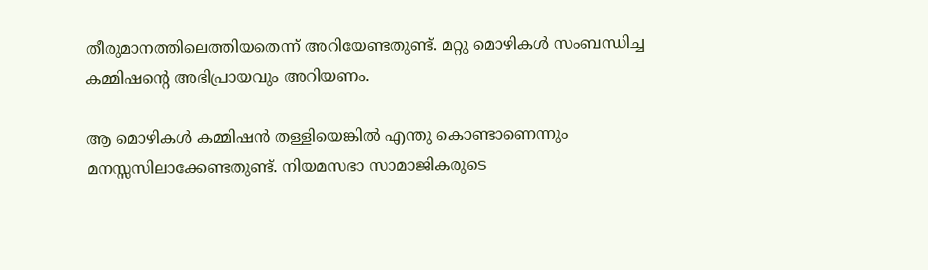തീരുമാനത്തിലെത്തിയതെന്ന് അറിയേണ്ടതുണ്ട്. മറ്റു മൊഴികള്‍ സംബന്ധിച്ച കമ്മിഷന്റെ അഭിപ്രായവും അറിയണം.

ആ മൊഴികള്‍ കമ്മിഷന്‍ തള്ളിയെങ്കില്‍ എന്തു കൊണ്ടാണെന്നും മനസ്സസിലാക്കേണ്ടതുണ്ട്. നിയമസഭാ സാമാജികരുടെ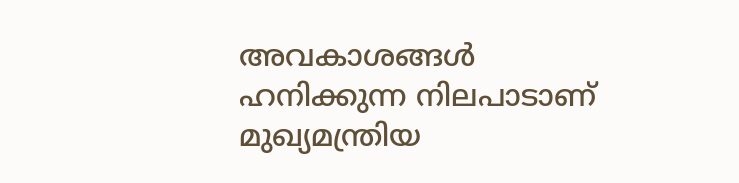അവകാശങ്ങള്‍ ഹനിക്കുന്ന നിലപാടാണ് മുഖ്യമന്ത്രിയ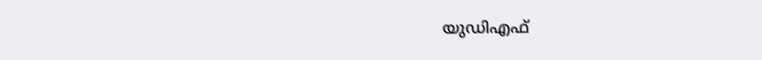യുഡിഎഫ്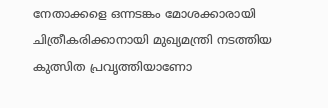നേതാക്കളെ ഒന്നടങ്കം മോശക്കാരായി ചിത്രീകരിക്കാനായി മുഖ്യമന്ത്രി നടത്തിയ കുത്സിത പ്രവൃത്തിയാണോ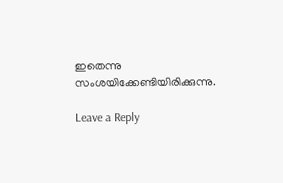ഇതെന്നു സംശയിക്കേണ്ടിയിരിക്കുന്നു.

Leave a Reply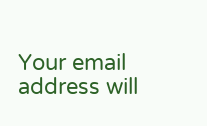Your email address will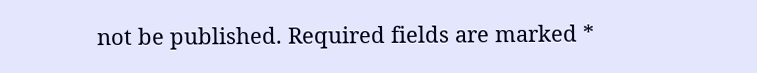not be published. Required fields are marked *